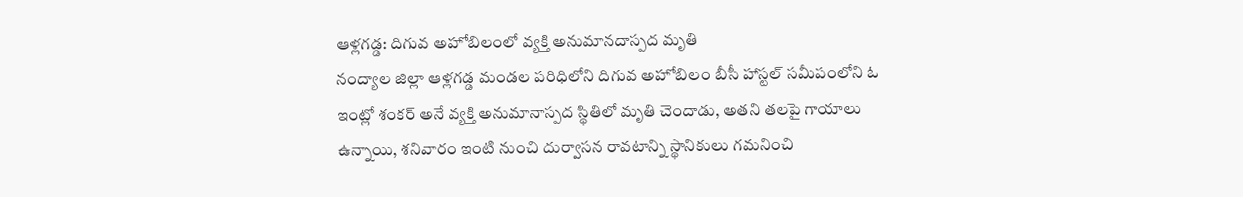ఆళ్లగడ్డ: దిగువ అహోబిలంలో వ్యక్తి అనుమానదాస్పద మృతి
నంద్యాల జిల్లా ఆళ్లగడ్డ మండల పరిధిలోని దిగువ అహోబిలం బీసీ హాస్టల్ సమీపంలోని ఓ ఇంట్లో శంకర్ అనే వ్యక్తి అనుమానాస్పద స్థితిలో మృతి చెందాడు, అతని తలపై గాయాలు ఉన్నాయి, శనివారం ఇంటి నుంచి దుర్వాసన రావటాన్ని స్థానికులు గమనించి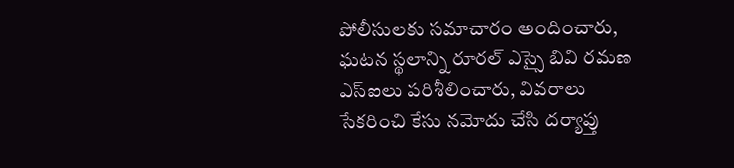పోలీసులకు సమాచారం అందించారు, ఘటన స్థలాన్ని రూరల్ ఎస్సై బివి రమణ ఎస్ఐలు పరిశీలించారు, వివరాలు సేకరించి కేసు నమోదు చేసి దర్యాప్తు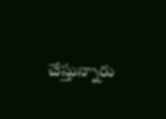చేస్తున్నారు